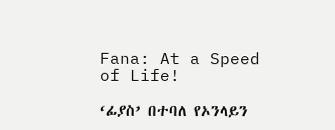Fana: At a Speed of Life!

‘ፊያስ’ በተባለ የኦንላይን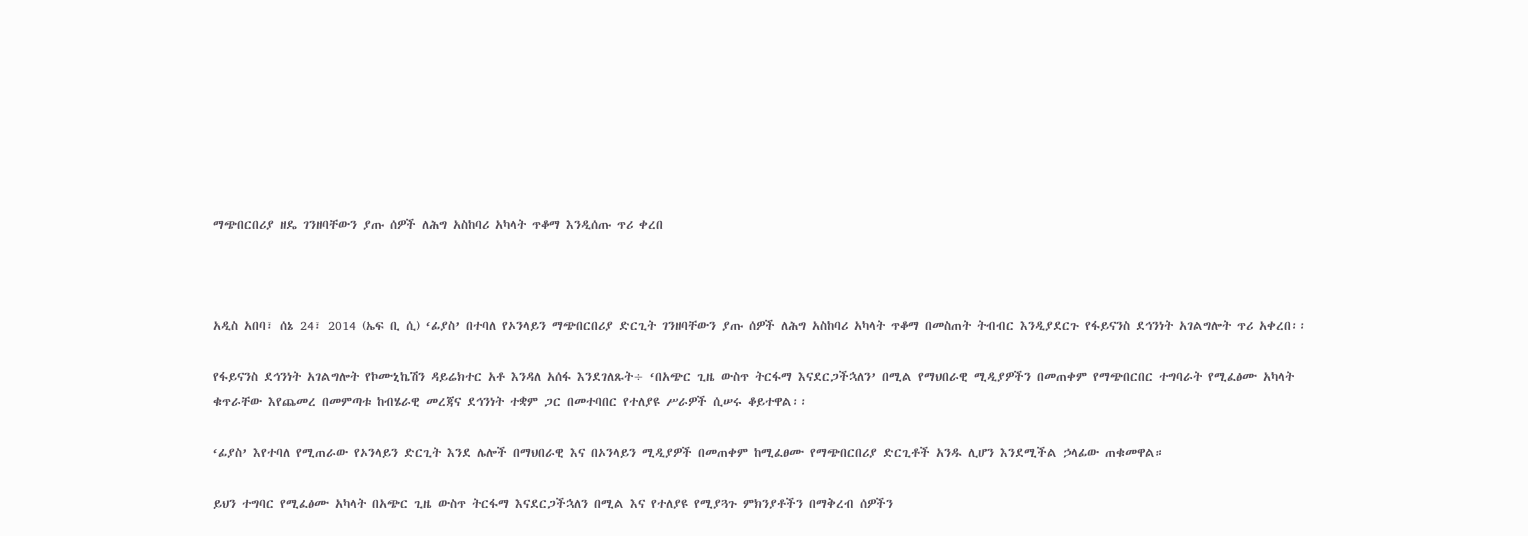ማጭበርበሪያ ዘዴ ገንዘባቸውን ያጡ ሰዎች ለሕግ አስከባሪ አካላት ጥቆማ እንዲሰጡ ጥሪ ቀረበ



አዲስ አበባ፣ ሰኔ 24፣ 2014 (ኤፍ ቢ ሲ) ‘ፊያስ’ በተባለ የኦንላይን ማጭበርበሪያ ድርጊት ገንዘባቸውን ያጡ ሰዎች ለሕግ አስከባሪ አካላት ጥቆማ በመስጠት ትብብር እንዲያደርጉ የፋይናንስ ደኅንነት አገልግሎት ጥሪ አቀረበ፡፡

የፋይናንስ ደኅንነት አገልግሎት የኮሙኒኬሽን ዳይሬክተር አቶ እንዳለ አሰፋ እንደገለጹት÷ ‘በአጭር ጊዜ ውስጥ ትርፋማ እናደርጋችኋለን’ በሚል የማህበራዊ ሚዲያዎችን በመጠቀም የማጭበርበር ተግባራት የሚፈፅሙ አካላት ቁጥራቸው እየጨመረ በመምጣቱ ከብሄራዊ መረጃና ደኅንነት ተቋም ጋር በመተባበር የተለያዩ ሥራዎች ሲሠሩ ቆይተዋል፡፡

‘ፊያስ’ እየተባለ የሚጠራው የኦንላይን ድርጊት እንደ ሌሎች በማህበራዊ እና በኦንላይን ሚዲያዎች በመጠቀም ከሚፈፀሙ የማጭበርበሪያ ድርጊቶች አንዱ ሊሆን እንደሚችል ኃላፊው ጠቁመዋል።

ይህን ተግባር የሚፈፅሙ አካላት በአጭር ጊዜ ውስጥ ትርፋማ እናደርጋችኋለን በሚል እና የተለያዩ የሚያጓጉ ምክንያቶችን በማቅረብ ሰዎችን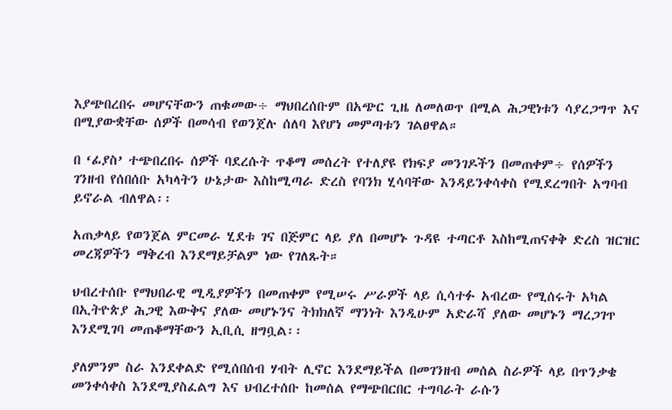እያጭበረበሩ መሆናቸውን ጠቁመው÷ ማህበረሰቡም በአጭር ጊዜ ለመለወጥ በሚል ሕጋዊነቱን ሳያረጋግጥ እና በሚያውቋቸው ሰዎች በመሳብ የወንጀሉ ሰለባ እየሆነ መምጣቱን ገልፀዋል።

በ ‘ፊያስ’ ተጭበረበሩ ሰዎች ባደረሱት ጥቆማ መሰረት የተለያዩ የክፍያ መንገዶችን በመጠቀም÷ የሰዎችን ገንዘብ የሰበሰቡ አካላትን ሁኔታው እስከሚጣራ ድረስ የባንክ ሂሳባቸው እንዳይንቀሳቀስ የሚደረግበት አግባብ ይኖራል ብለዋል፡፡

አጠቃላይ የወንጀል ምርመራ ሂደቱ ገና በጅምር ላይ ያለ በመሆኑ ጉዳዩ ተጣርቶ እስከሚጠናቀቅ ድረስ ዝርዝር መረጃዎችን ማቅረብ እንደማይቻልም ነው የገለጹት።

ህብረተሰቡ የማህበራዊ ሚዲያዎችን በመጠቀም የሚሠሩ ሥራዎች ላይ ሲሳተፉ አብረው የሚሰሩት አካል በኢትዮጵያ ሕጋዊ እውቅና ያለው መሆኑንና ትክክለኛ ማንነት እንዲሁም አድራሻ ያለው መሆኑን ማረጋገጥ እንደሚገባ መጠቆማቸውን ኢቢሲ ዘግቧል፡፡

ያለምንም ስራ እንደቀልድ የሚሰበሰብ ሃብት ሊኖር እንደማይችል በመገንዘብ መሰል ስራዎች ላይ በጥንቃቄ መንቀሳቀስ እንደሚያስፈልግ እና ህብረተሰቡ ከመሰል የማጭበርበር ተግባራት ራሱን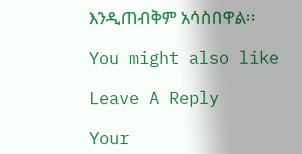እንዲጠብቅም አሳስበዋል፡፡

You might also like

Leave A Reply

Your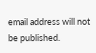email address will not be published.